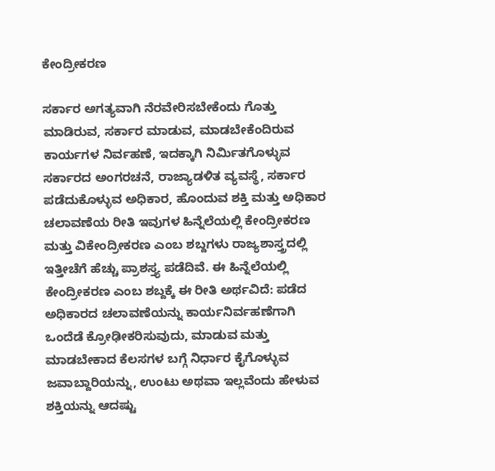ಕೇಂದ್ರೀಕರಣ

ಸರ್ಕಾರ ಅಗತ್ಯವಾಗಿ ನೆರವೇರಿಸಬೇಕೆಂದು ಗೊತ್ತು ಮಾಡಿರುವ, ಸರ್ಕಾರ ಮಾಡುವ, ಮಾಡಬೇಕೆಂದಿರುವ ಕಾರ್ಯಗಳ ನಿರ್ವಹಣೆ, ಇದಕ್ಕಾಗಿ ನಿರ್ಮಿತಗೊಳ್ಳುವ ಸರ್ಕಾರದ ಅಂಗರಚನೆ, ರಾಜ್ಯಾಡಳಿತ ವ್ಯವಸ್ಥೆ, ಸರ್ಕಾರ ಪಡೆದುಕೊಳ್ಳುವ ಅಧಿಕಾರ, ಹೊಂದುವ ಶಕ್ತಿ ಮತ್ತು ಅಧಿಕಾರ ಚಲಾವಣೆಯ ರೀತಿ ಇವುಗಳ ಹಿನ್ನೆಲೆಯಲ್ಲಿ ಕೇಂದ್ರೀಕರಣ ಮತ್ತು ವಿಕೇಂದ್ರೀಕರಣ ಎಂಬ ಶಬ್ದಗಳು ರಾಜ್ಯಶಾಸ್ತ್ರದಲ್ಲಿ ಇತ್ತೀಚೆಗೆ ಹೆಚ್ಚು ಪ್ರಾಶಸ್ತ್ಯ ಪಡೆದಿವೆ. ಈ ಹಿನ್ನೆಲೆಯಲ್ಲಿ ಕೇಂದ್ರೀಕರಣ ಎಂಬ ಶಬ್ದಕ್ಕೆ ಈ ರೀತಿ ಅರ್ಥವಿದೆ: ಪಡೆದ ಅಧಿಕಾರದ ಚಲಾವಣೆಯನ್ನು ಕಾರ್ಯನಿರ್ವಹಣೆಗಾಗಿ ಒಂದೆಡೆ ಕ್ರೋಢೀಕರಿಸುವುದು, ಮಾಡುವ ಮತ್ತು ಮಾಡಬೇಕಾದ ಕೆಲಸಗಳ ಬಗ್ಗೆ ನಿರ್ಧಾರ ಕೈಗೊಳ್ಳುವ ಜವಾಬ್ದಾರಿಯನ್ನು, ಉಂಟು ಅಥವಾ ಇಲ್ಲವೆಂದು ಹೇಳುವ ಶಕ್ತಿಯನ್ನು ಆದಷ್ಟು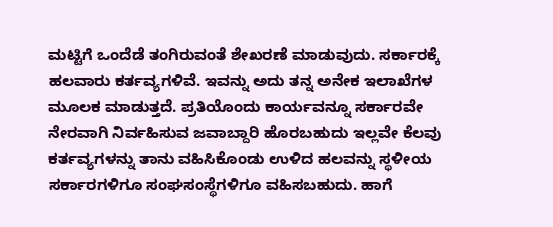ಮಟ್ಟಿಗೆ ಒಂದೆಡೆ ತಂಗಿರುವಂತೆ ಶೇಖರಣೆ ಮಾಡುವುದು. ಸರ್ಕಾರಕ್ಕೆ ಹಲವಾರು ಕರ್ತವ್ಯಗಳಿವೆ. ಇವನ್ನು ಅದು ತನ್ನ ಅನೇಕ ಇಲಾಖೆಗಳ ಮೂಲಕ ಮಾಡುತ್ತದೆ. ಪ್ರತಿಯೊಂದು ಕಾರ್ಯವನ್ನೂ ಸರ್ಕಾರವೇ ನೇರವಾಗಿ ನಿರ್ವಹಿಸುವ ಜವಾಬ್ದಾರಿ ಹೊರಬಹುದು ಇಲ್ಲವೇ ಕೆಲವು ಕರ್ತವ್ಯಗಳನ್ನು ತಾನು ವಹಿಸಿಕೊಂಡು ಉಳಿದ ಹಲವನ್ನು ಸ್ಥಳೀಯ ಸರ್ಕಾರಗಳಿಗೂ ಸಂಘಸಂಸ್ಥೆಗಳಿಗೂ ವಹಿಸಬಹುದು. ಹಾಗೆ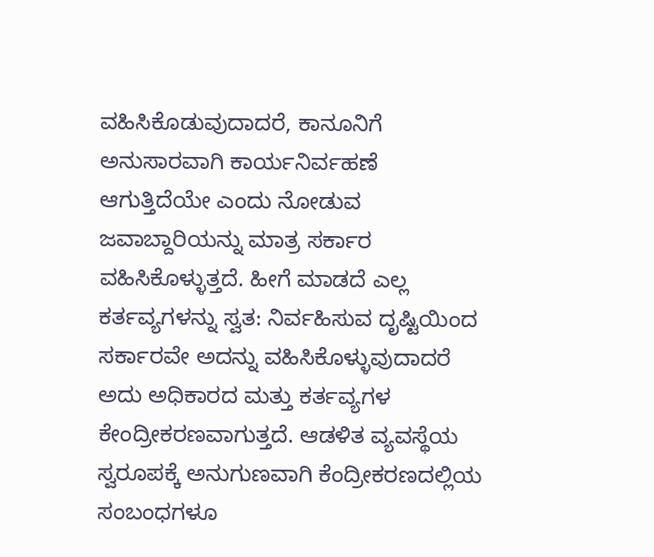ವಹಿಸಿಕೊಡುವುದಾದರೆ, ಕಾನೂನಿಗೆ ಅನುಸಾರವಾಗಿ ಕಾರ್ಯನಿರ್ವಹಣೆ ಆಗುತ್ತಿದೆಯೇ ಎಂದು ನೋಡುವ ಜವಾಬ್ದಾರಿಯನ್ನು ಮಾತ್ರ ಸರ್ಕಾರ ವಹಿಸಿಕೊಳ್ಳುತ್ತದೆ. ಹೀಗೆ ಮಾಡದೆ ಎಲ್ಲ ಕರ್ತವ್ಯಗಳನ್ನು ಸ್ವತ: ನಿರ್ವಹಿಸುವ ದೃಷ್ಟಿಯಿಂದ ಸರ್ಕಾರವೇ ಅದನ್ನು ವಹಿಸಿಕೊಳ್ಳುವುದಾದರೆ ಅದು ಅಧಿಕಾರದ ಮತ್ತು ಕರ್ತವ್ಯಗಳ ಕೇಂದ್ರೀಕರಣವಾಗುತ್ತದೆ. ಆಡಳಿತ ವ್ಯವಸ್ಥೆಯ ಸ್ವರೂಪಕ್ಕೆ ಅನುಗುಣವಾಗಿ ಕೆಂದ್ರೀಕರಣದಲ್ಲಿಯ ಸಂಬಂಧಗಳೂ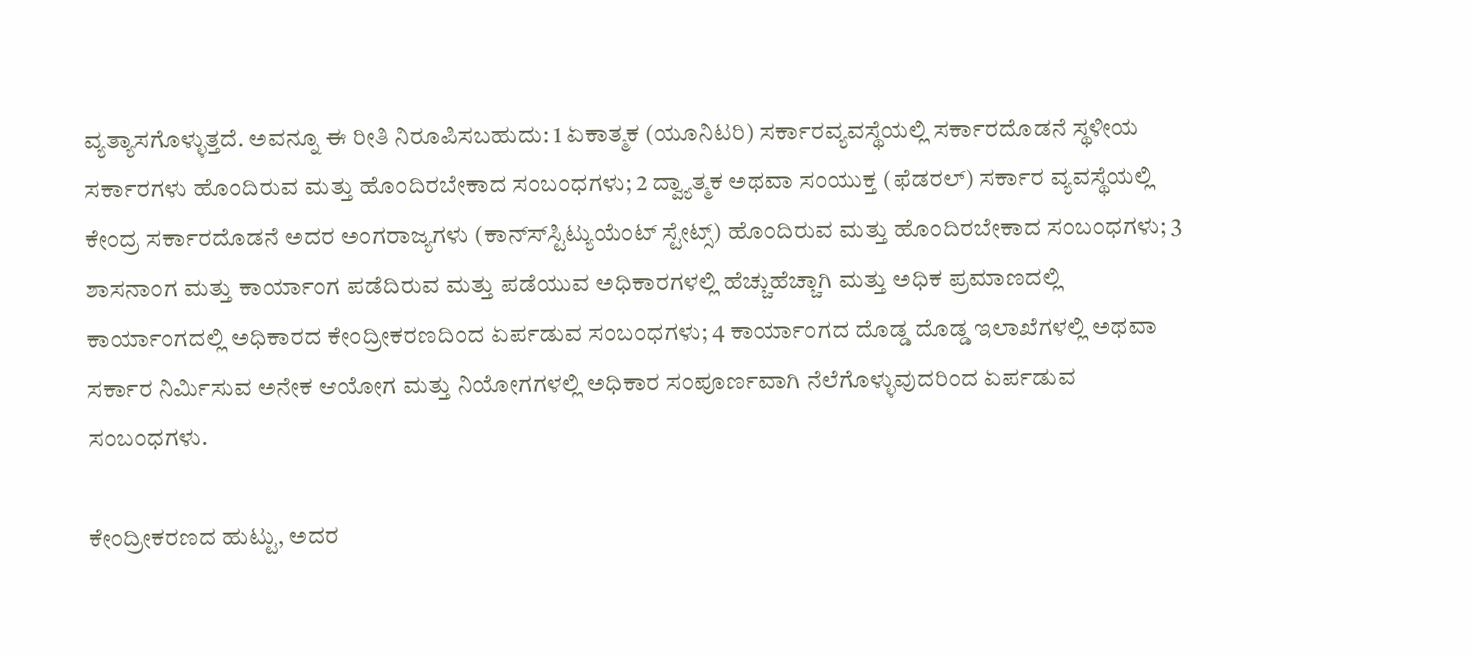ವ್ಯತ್ಯಾಸಗೊಳ್ಳುತ್ತದೆ. ಅವನ್ನೂ ಈ ರೀತಿ ನಿರೂಪಿಸಬಹುದು: 1 ಏಕಾತ್ಮಕ (ಯೂನಿಟರಿ) ಸರ್ಕಾರವ್ಯವಸ್ಥೆಯಲ್ಲಿ ಸರ್ಕಾರದೊಡನೆ ಸ್ಥಳೀಯ ಸರ್ಕಾರಗಳು ಹೊಂದಿರುವ ಮತ್ತು ಹೊಂದಿರಬೇಕಾದ ಸಂಬಂಧಗಳು; 2 ದ್ವ್ಯಾತ್ಮಕ ಅಥವಾ ಸಂಯುಕ್ತ (ಫೆಡರಲ್) ಸರ್ಕಾರ ವ್ಯವಸ್ಥೆಯಲ್ಲಿ ಕೇಂದ್ರ ಸರ್ಕಾರದೊಡನೆ ಅದರ ಅಂಗರಾಜ್ಯಗಳು (ಕಾನ್ಸ್‍ಸ್ಟಿಟ್ಯುಯೆಂಟ್ ಸ್ಟೇಟ್ಸ್) ಹೊಂದಿರುವ ಮತ್ತು ಹೊಂದಿರಬೇಕಾದ ಸಂಬಂಧಗಳು; 3 ಶಾಸನಾಂಗ ಮತ್ತು ಕಾರ್ಯಾಂಗ ಪಡೆದಿರುವ ಮತ್ತು ಪಡೆಯುವ ಅಧಿಕಾರಗಳಲ್ಲಿ ಹೆಚ್ಚುಹೆಚ್ಚಾಗಿ ಮತ್ತು ಅಧಿಕ ಪ್ರಮಾಣದಲ್ಲಿ ಕಾರ್ಯಾಂಗದಲ್ಲಿ ಅಧಿಕಾರದ ಕೇಂದ್ರೀಕರಣದಿಂದ ಏರ್ಪಡುವ ಸಂಬಂಧಗಳು; 4 ಕಾರ್ಯಾಂಗದ ದೊಡ್ಡ ದೊಡ್ಡ ಇಲಾಖೆಗಳಲ್ಲಿ ಅಥವಾ ಸರ್ಕಾರ ನಿರ್ಮಿಸುವ ಅನೇಕ ಆಯೋಗ ಮತ್ತು ನಿಯೋಗಗಳಲ್ಲಿ ಅಧಿಕಾರ ಸಂಪೂರ್ಣವಾಗಿ ನೆಲೆಗೊಳ್ಳುವುದರಿಂದ ಏರ್ಪಡುವ ಸಂಬಂಧಗಳು.

ಕೇಂದ್ರೀಕರಣದ ಹುಟ್ಟು, ಅದರ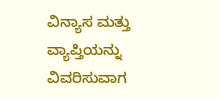ವಿನ್ಯಾಸ ಮತ್ತು ವ್ಯಾಪ್ತಿಯನ್ನು ವಿವರಿಸುವಾಗ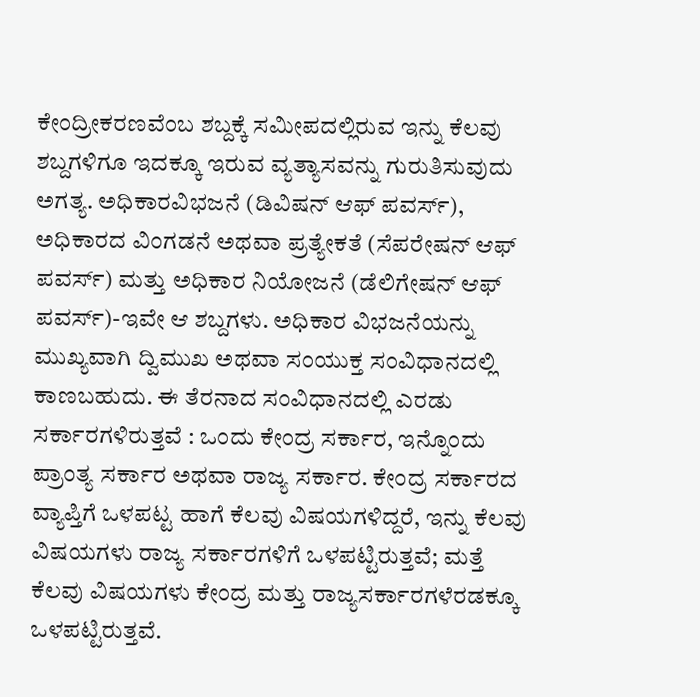ಕೇಂದ್ರೀಕರಣವೆಂಬ ಶಬ್ದಕ್ಕೆ ಸಮೀಪದಲ್ಲಿರುವ ಇನ್ನು ಕೆಲವು ಶಬ್ದಗಳಿಗೂ ಇದಕ್ಕೂ ಇರುವ ವ್ಯತ್ಯಾಸವನ್ನು ಗುರುತಿಸುವುದು ಅಗತ್ಯ. ಅಧಿಕಾರವಿಭಜನೆ (ಡಿವಿಷನ್ ಆಫ್ ಪವರ್ಸ್), ಅಧಿಕಾರದ ವಿಂಗಡನೆ ಅಥವಾ ಪ್ರತ್ಯೇಕತೆ (ಸೆಪರೇಷನ್ ಆಫ್ ಪವರ್ಸ್) ಮತ್ತು ಅಧಿಕಾರ ನಿಯೋಜನೆ (ಡೆಲಿಗೇಷನ್ ಆಫ್ ಪವರ್ಸ್)-ಇವೇ ಆ ಶಬ್ದಗಳು. ಅಧಿಕಾರ ವಿಭಜನೆಯನ್ನು ಮುಖ್ಯವಾಗಿ ದ್ವಿಮುಖ ಅಥವಾ ಸಂಯುಕ್ತ ಸಂವಿಧಾನದಲ್ಲಿ ಕಾಣಬಹುದು. ಈ ತೆರನಾದ ಸಂವಿಧಾನದಲ್ಲಿ ಎರಡು ಸರ್ಕಾರಗಳಿರುತ್ತವೆ : ಒಂದು ಕೇಂದ್ರ ಸರ್ಕಾರ, ಇನ್ನೊಂದು ಪ್ರಾಂತ್ಯ ಸರ್ಕಾರ ಅಥವಾ ರಾಜ್ಯ ಸರ್ಕಾರ. ಕೇಂದ್ರ ಸರ್ಕಾರದ ವ್ಯಾಪ್ತಿಗೆ ಒಳಪಟ್ಟ ಹಾಗೆ ಕೆಲವು ವಿಷಯಗಳಿದ್ದರೆ, ಇನ್ನು ಕೆಲವು ವಿಷಯಗಳು ರಾಜ್ಯ ಸರ್ಕಾರಗಳಿಗೆ ಒಳಪಟ್ಟಿರುತ್ತವೆ; ಮತ್ತೆ ಕೆಲವು ವಿಷಯಗಳು ಕೇಂದ್ರ ಮತ್ತು ರಾಜ್ಯಸರ್ಕಾರಗಳೆರಡಕ್ಕೂ ಒಳಪಟ್ಟಿರುತ್ತವೆ.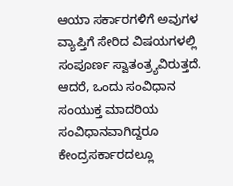ಆಯಾ ಸರ್ಕಾರಗಳಿಗೆ ಅವುಗಳ ವ್ಯಾಪ್ತಿಗೆ ಸೇರಿದ ವಿಷಯಗಳಲ್ಲಿ ಸಂಪೂರ್ಣ ಸ್ವಾತಂತ್ರ್ಯವಿರುತ್ತದೆ. ಆದರೆ, ಒಂದು ಸಂವಿಧಾನ ಸಂಯುಕ್ತ ಮಾದರಿಯ ಸಂವಿಧಾನವಾಗಿದ್ದರೂ ಕೇಂದ್ರಸರ್ಕಾರದಲ್ಲೂ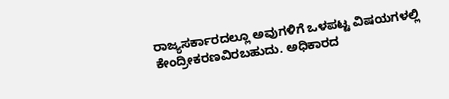ರಾಜ್ಯಸರ್ಕಾರದಲ್ಲೂ ಅವುಗಳಿಗೆ ಒಳಪಟ್ಟ ವಿಷಯಗಳಲ್ಲಿ ಕೇಂದ್ರೀಕರಣವಿರಬಹುದು. ಅಧಿಕಾರದ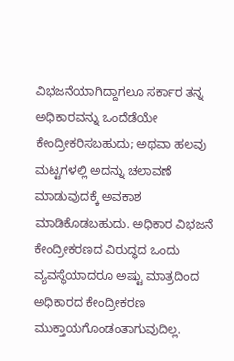ವಿಭಜನೆಯಾಗಿದ್ದಾಗಲೂ ಸರ್ಕಾರ ತನ್ನ ಅಧಿಕಾರವನ್ನು ಒಂದೆಡೆಯೇ ಕೇಂದ್ರೀಕರಿಸಬಹುದು; ಅಥವಾ ಹಲವು ಮಟ್ಟಗಳಲ್ಲಿ ಅದನ್ನು ಚಲಾವಣೆ ಮಾಡುವುದಕ್ಕೆ ಅವಕಾಶ ಮಾಡಿಕೊಡಬಹುದು. ಅಧಿಕಾರ ವಿಭಜನೆ ಕೇಂದ್ರೀಕರಣದ ವಿರುದ್ಧದ ಒಂದು ವ್ಯವಸ್ಥೆಯಾದರೂ ಅಷ್ಟು ಮಾತ್ರದಿಂದ ಅಧಿಕಾರದ ಕೇಂದ್ರೀಕರಣ ಮುಕ್ತಾಯಗೊಂಡಂತಾಗುವುದಿಲ್ಲ.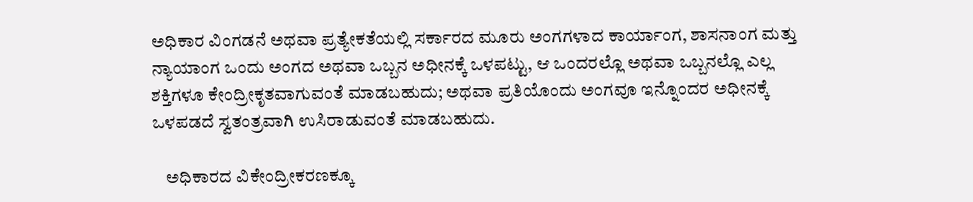ಅಧಿಕಾರ ವಿಂಗಡನೆ ಅಥವಾ ಪ್ರತ್ಯೇಕತೆಯಲ್ಲಿ ಸರ್ಕಾರದ ಮೂರು ಅಂಗಗಳಾದ ಕಾರ್ಯಾಂಗ, ಶಾಸನಾಂಗ ಮತ್ತು ನ್ಯಾಯಾಂಗ ಒಂದು ಅಂಗದ ಅಥವಾ ಒಬ್ಬನ ಅಧೀನಕ್ಕೆ ಒಳಪಟ್ಟು, ಆ ಒಂದರಲ್ಲೊ ಅಥವಾ ಒಬ್ಬನಲ್ಲೊ ಎಲ್ಲ ಶಕ್ತಿಗಳೂ ಕೇಂದ್ರೀಕೃತವಾಗುವಂತೆ ಮಾಡಬಹುದು; ಅಥವಾ ಪ್ರತಿಯೊಂದು ಅಂಗವೂ ಇನ್ನೊಂದರ ಅಧೀನಕ್ಕೆ ಒಳಪಡದೆ ಸ್ವತಂತ್ರವಾಗಿ ಉಸಿರಾಡುವಂತೆ ಮಾಡಬಹುದು.

    ಅಧಿಕಾರದ ವಿಕೇಂದ್ರೀಕರಣಕ್ಕೂ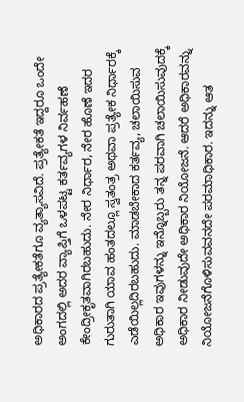ಅಧಿಕಾರದ ಪ್ರತ್ಯೇಕತೆಗೂ ವ್ಯತ್ಯಾಸವಿದೆ. ಪ್ರತ್ಯೇಕತೆ ಇದ್ದರೂ ಒಂದೇ ಅಂಗದಲ್ಲಿ ಅದರ ವ್ಯಾಪ್ತಿಗೆ ಒಳಪಟ್ಟ ಕರ್ತವ್ಯಗಳ ನಿರ್ವಹಣೆ ಕೇಂದ್ರೀಕೃತವಾಗಿರಬಹುದು. ನೇರ ನಿರ್ಧಾರ, ನೇರ ಹೊಣೆ ಇದರ ಗುರುತಾಗಿ ಯಾವ ಹಂತದಲ್ಲೂ ಸ್ವತಂತ್ರ ಅಥವಾ ಪ್ರತ್ಯೇಕ ನಿರ್ಧಾರಕ್ಕೆ ಎಡೆಯಿಲ್ಲದಿರಬಹುದು. ಮಾಡಬೇಕಾದ ಕರ್ತವ್ಯ, ಚಲಾಯಿಸುವ ಅಧಿಕಾರ ಇವುಗಳನ್ನು ಇನ್ನೊಬ್ಬರು ತನ್ನ ಪರವಾಗಿ ಚಲಾಯಿಸುವುದಕ್ಕೆ ಅಧಿಕಾರ ನೀಡುವುದೇ ಅಧಿಕಾರ ನಿಯೋಜನೆ. ಆದರೆ ಅಧಿಕಾರವನ್ನು ನಿಯೋಜನೆಗೊಳಿಸುವವನದೇ ಪರಮಾಧಿಕಾರ. ಇದನ್ನು ಆತ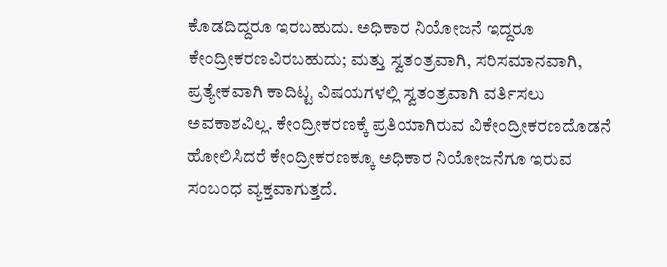ಕೊಡದಿದ್ದರೂ ಇರಬಹುದು. ಅಧಿಕಾರ ನಿಯೋಜನೆ ಇದ್ದರೂ ಕೇಂದ್ರೀಕರಣವಿರಬಹುದು; ಮತ್ತು ಸ್ವತಂತ್ರವಾಗಿ, ಸರಿಸಮಾನವಾಗಿ, ಪ್ರತ್ಯೇಕವಾಗಿ ಕಾದಿಟ್ಟ ವಿಷಯಗಳಲ್ಲಿ ಸ್ವತಂತ್ರವಾಗಿ ವರ್ತಿಸಲು ಅವಕಾಶವಿಲ್ಲ. ಕೇಂದ್ರೀಕರಣಕ್ಕೆ ಪ್ರತಿಯಾಗಿರುವ ವಿಕೇಂದ್ರೀಕರಣದೊಡನೆ ಹೋಲಿಸಿದರೆ ಕೇಂದ್ರೀಕರಣಕ್ಕೂ ಅಧಿಕಾರ ನಿಯೋಜನೆಗೂ ಇರುವ ಸಂಬಂಧ ವ್ಯಕ್ತವಾಗುತ್ತದೆ.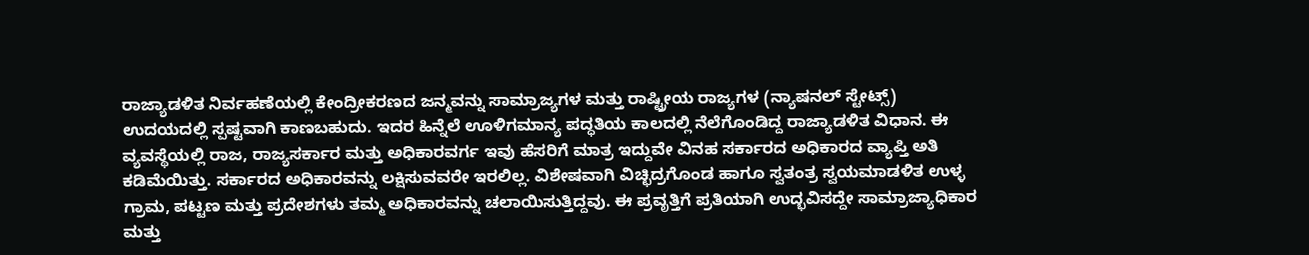ರಾಜ್ಯಾಡಳಿತ ನಿರ್ವಹಣೆಯಲ್ಲಿ ಕೇಂದ್ರೀಕರಣದ ಜನ್ಮವನ್ನು ಸಾಮ್ರಾಜ್ಯಗಳ ಮತ್ತು ರಾಷ್ಟ್ರೀಯ ರಾಜ್ಯಗಳ (ನ್ಯಾಷನಲ್ ಸ್ಟೇಟ್ಸ್) ಉದಯದಲ್ಲಿ ಸ್ಪಷ್ಟವಾಗಿ ಕಾಣಬಹುದು. ಇದರ ಹಿನ್ನೆಲೆ ಊಳಿಗಮಾನ್ಯ ಪದ್ಧತಿಯ ಕಾಲದಲ್ಲಿ ನೆಲೆಗೊಂಡಿದ್ದ ರಾಜ್ಯಾಡಳಿತ ವಿಧಾನ. ಈ ವ್ಯವಸ್ಥೆಯಲ್ಲಿ ರಾಜ, ರಾಜ್ಯಸರ್ಕಾರ ಮತ್ತು ಅಧಿಕಾರವರ್ಗ ಇವು ಹೆಸರಿಗೆ ಮಾತ್ರ ಇದ್ದುವೇ ವಿನಹ ಸರ್ಕಾರದ ಅಧಿಕಾರದ ವ್ಯಾಪ್ತಿ ಅತಿ ಕಡಿಮೆಯಿತ್ತು. ಸರ್ಕಾರದ ಅಧಿಕಾರವನ್ನು ಲಕ್ಷಿಸುವವರೇ ಇರಲಿಲ್ಲ. ವಿಶೇಷವಾಗಿ ವಿಚ್ಛಿದ್ರಗೊಂಡ ಹಾಗೂ ಸ್ವತಂತ್ರ ಸ್ವಯಮಾಡಳಿತ ಉಳ್ಳ ಗ್ರಾಮ, ಪಟ್ಟಣ ಮತ್ತು ಪ್ರದೇಶಗಳು ತಮ್ಮ ಅಧಿಕಾರವನ್ನು ಚಲಾಯಿಸುತ್ತಿದ್ದವು. ಈ ಪ್ರವೃತ್ತಿಗೆ ಪ್ರತಿಯಾಗಿ ಉದ್ಭವಿಸದ್ದೇ ಸಾಮ್ರಾಜ್ಯಾಧಿಕಾರ ಮತ್ತು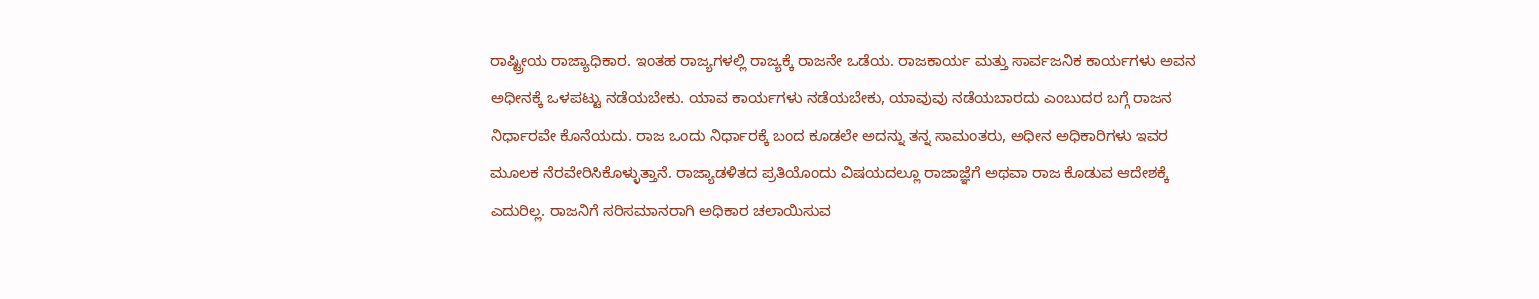ರಾಷ್ಟ್ರೀಯ ರಾಜ್ಯಾಧಿಕಾರ. ಇಂತಹ ರಾಜ್ಯಗಳಲ್ಲಿ ರಾಜ್ಯಕ್ಕೆ ರಾಜನೇ ಒಡೆಯ. ರಾಜಕಾರ್ಯ ಮತ್ತು ಸಾರ್ವಜನಿಕ ಕಾರ್ಯಗಳು ಅವನ ಅಧೀನಕ್ಕೆ ಒಳಪಟ್ಟು ನಡೆಯಬೇಕು. ಯಾವ ಕಾರ್ಯಗಳು ನಡೆಯಬೇಕು, ಯಾವುವು ನಡೆಯಬಾರದು ಎಂಬುದರ ಬಗ್ಗೆ ರಾಜನ ನಿರ್ಧಾರವೇ ಕೊನೆಯದು. ರಾಜ ಒಂದು ನಿರ್ಧಾರಕ್ಕೆ ಬಂದ ಕೂಡಲೇ ಅದನ್ನು ತನ್ನ ಸಾಮಂತರು, ಅಧೀನ ಅಧಿಕಾರಿಗಳು ಇವರ ಮೂಲಕ ನೆರವೇರಿಸಿಕೊಳ್ಳುತ್ತಾನೆ. ರಾಜ್ಯಾಡಳಿತದ ಪ್ರತಿಯೊಂದು ವಿಷಯದಲ್ಲೂ ರಾಜಾಜ್ಞೆಗೆ ಅಥವಾ ರಾಜ ಕೊಡುವ ಆದೇಶಕ್ಕೆ ಎದುರಿಲ್ಲ. ರಾಜನಿಗೆ ಸರಿಸಮಾನರಾಗಿ ಅಧಿಕಾರ ಚಲಾಯಿಸುವ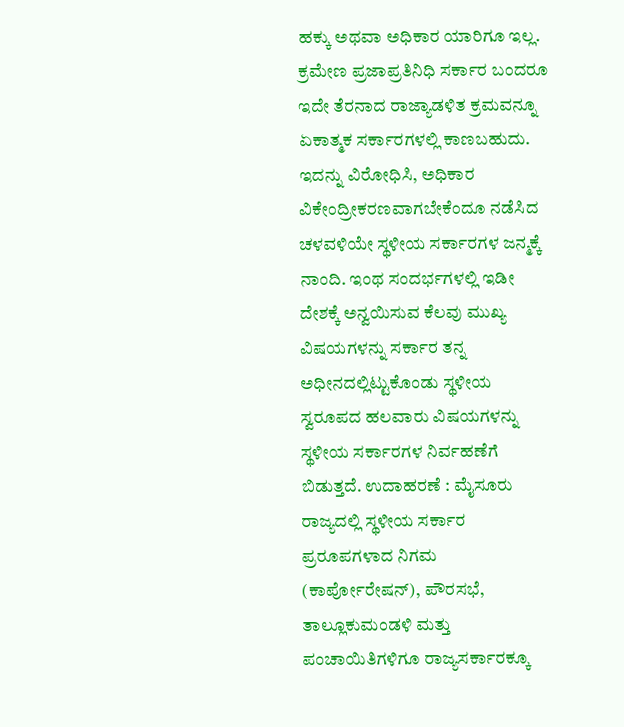ಹಕ್ಕು ಅಥವಾ ಅಧಿಕಾರ ಯಾರಿಗೂ ಇಲ್ಲ. ಕ್ರಮೇಣ ಪ್ರಜಾಪ್ರತಿನಿಧಿ ಸರ್ಕಾರ ಬಂದರೂ ಇದೇ ತೆರನಾದ ರಾಜ್ಯಾಡಳಿತ ಕ್ರಮವನ್ನೂ ಏಕಾತ್ಮಕ ಸರ್ಕಾರಗಳಲ್ಲಿ ಕಾಣಬಹುದು. ಇದನ್ನು ವಿರೋಧಿಸಿ, ಅಧಿಕಾರ ವಿಕೇಂದ್ರೀಕರಣವಾಗಬೇಕೆಂದೂ ನಡೆಸಿದ ಚಳವಳಿಯೇ ಸ್ಥಳೀಯ ಸರ್ಕಾರಗಳ ಜನ್ಮಕ್ಕೆ ನಾಂದಿ. ಇಂಥ ಸಂದರ್ಭಗಳಲ್ಲಿ ಇಡೀ ದೇಶಕ್ಕೆ ಅನ್ವಯಿಸುವ ಕೆಲವು ಮುಖ್ಯ ವಿಷಯಗಳನ್ನು ಸರ್ಕಾರ ತನ್ನ ಅಧೀನದಲ್ಲಿಟ್ಟುಕೊಂಡು ಸ್ಥಳೀಯ ಸ್ವರೂಪದ ಹಲವಾರು ವಿಷಯಗಳನ್ನು ಸ್ಥಳೀಯ ಸರ್ಕಾರಗಳ ನಿರ್ವಹಣೆಗೆ ಬಿಡುತ್ತದೆ. ಉದಾಹರಣೆ : ಮೈಸೂರು ರಾಜ್ಯದಲ್ಲಿ ಸ್ಥಳೀಯ ಸರ್ಕಾರ ಪ್ರರೂಪಗಳಾದ ನಿಗಮ (ಕಾರ್ಪೋರೇಷನ್), ಪೌರಸಭೆ, ತಾಲ್ಲೂಕುಮಂಡಳಿ ಮತ್ತು ಪಂಚಾಯಿತಿಗಳಿಗೂ ರಾಜ್ಯಸರ್ಕಾರಕ್ಕೂ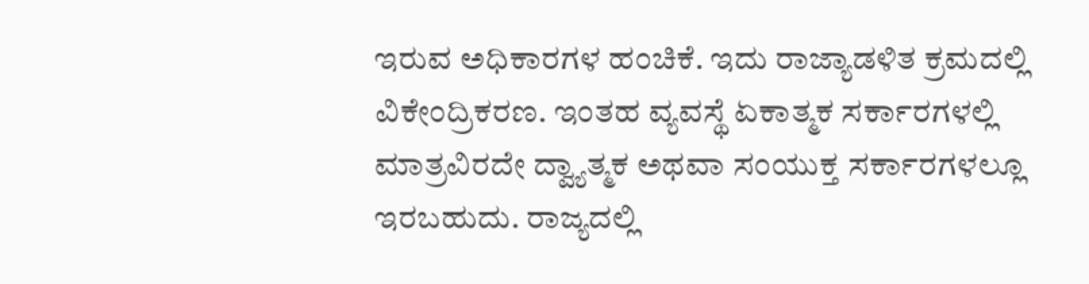ಇರುವ ಅಧಿಕಾರಗಳ ಹಂಚಿಕೆ. ಇದು ರಾಜ್ಯಾಡಳಿತ ಕ್ರಮದಲ್ಲಿ ವಿಕೇಂದ್ರಿಕರಣ. ಇಂತಹ ವ್ಯವಸ್ಥೆ ಏಕಾತ್ಮಕ ಸರ್ಕಾರಗಳಲ್ಲಿ ಮಾತ್ರವಿರದೇ ದ್ವ್ಯಾತ್ಮಕ ಅಥವಾ ಸಂಯುಕ್ತ ಸರ್ಕಾರಗಳಲ್ಲೂ ಇರಬಹುದು. ರಾಜ್ಯದಲ್ಲಿ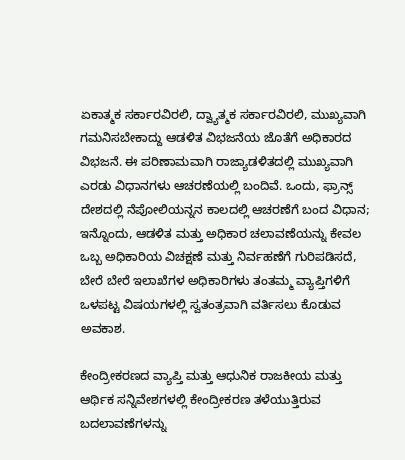ಏಕಾತ್ಮಕ ಸರ್ಕಾರವಿರಲಿ, ದ್ವ್ಯಾತ್ಮಕ ಸರ್ಕಾರವಿರಲಿ, ಮುಖ್ಯವಾಗಿ ಗಮನಿಸಬೇಕಾದ್ದು ಆಡಳಿತ ವಿಭಜನೆಯ ಜೊತೆಗೆ ಅಧಿಕಾರದ ವಿಭಜನೆ. ಈ ಪರಿಣಾಮವಾಗಿ ರಾಜ್ಯಾಡಳಿತದಲ್ಲಿ ಮುಖ್ಯವಾಗಿ ಎರಡು ವಿಧಾನಗಳು ಆಚರಣೆಯಲ್ಲಿ ಬಂದಿವೆ. ಒಂದು, ಫ್ರಾನ್ಸ್ ದೇಶದಲ್ಲಿ ನೆಪೋಲಿಯನ್ನನ ಕಾಲದಲ್ಲಿ ಆಚರಣೆಗೆ ಬಂದ ವಿಧಾನ; ಇನ್ನೊಂದು, ಆಡಳಿತ ಮತ್ತು ಅಧಿಕಾರ ಚಲಾವಣೆಯನ್ನು ಕೇವಲ ಒಬ್ಬ ಅಧಿಕಾರಿಯ ವಿಚಕ್ಷಣೆ ಮತ್ತು ನಿರ್ವಹಣೆಗೆ ಗುರಿಪಡಿಸದೆ, ಬೇರೆ ಬೇರೆ ಇಲಾಖೆಗಳ ಅಧಿಕಾರಿಗಳು ತಂತಮ್ಮ ವ್ಯಾಪ್ತಿಗಳಿಗೆ ಒಳಪಟ್ಟ ವಿಷಯಗಳಲ್ಲಿ ಸ್ವತಂತ್ರವಾಗಿ ವರ್ತಿಸಲು ಕೊಡುವ ಅವಕಾಶ.

ಕೇಂದ್ರೀಕರಣದ ವ್ಯಾಪ್ತಿ ಮತ್ತು ಆಧುನಿಕ ರಾಜಕೀಯ ಮತ್ತು ಆರ್ಥಿಕ ಸನ್ನಿವೇಶಗಳಲ್ಲಿ ಕೇಂದ್ರೀಕರಣ ತಳೆಯುತ್ತಿರುವ ಬದಲಾವಣೆಗಳನ್ನು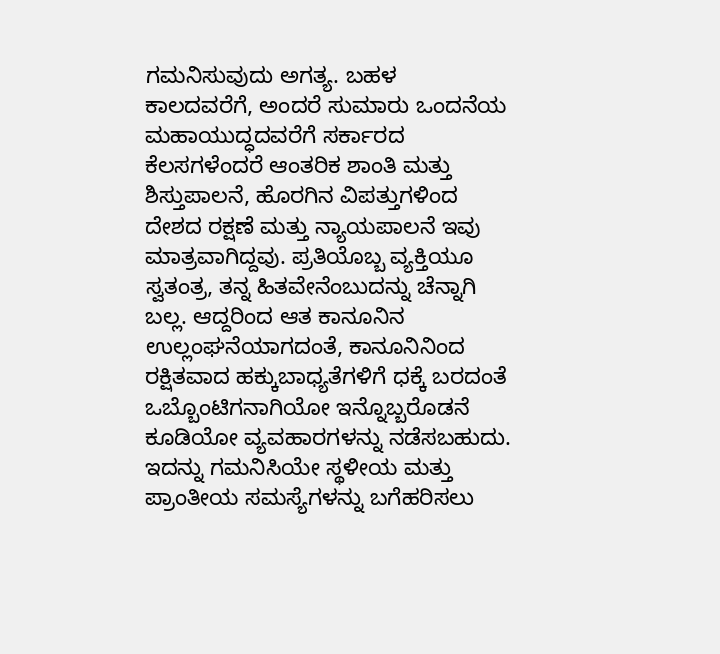ಗಮನಿಸುವುದು ಅಗತ್ಯ. ಬಹಳ ಕಾಲದವರೆಗೆ, ಅಂದರೆ ಸುಮಾರು ಒಂದನೆಯ ಮಹಾಯುದ್ಧದವರೆಗೆ ಸರ್ಕಾರದ ಕೆಲಸಗಳೆಂದರೆ ಆಂತರಿಕ ಶಾಂತಿ ಮತ್ತು ಶಿಸ್ತುಪಾಲನೆ, ಹೊರಗಿನ ವಿಪತ್ತುಗಳಿಂದ ದೇಶದ ರಕ್ಷಣೆ ಮತ್ತು ನ್ಯಾಯಪಾಲನೆ ಇವು ಮಾತ್ರವಾಗಿದ್ದವು. ಪ್ರತಿಯೊಬ್ಬ ವ್ಯಕ್ತಿಯೂ ಸ್ವತಂತ್ರ, ತನ್ನ ಹಿತವೇನೆಂಬುದನ್ನು ಚೆನ್ನಾಗಿ ಬಲ್ಲ. ಆದ್ದರಿಂದ ಆತ ಕಾನೂನಿನ ಉಲ್ಲಂಘನೆಯಾಗದಂತೆ, ಕಾನೂನಿನಿಂದ ರಕ್ಷಿತವಾದ ಹಕ್ಕುಬಾಧ್ಯತೆಗಳಿಗೆ ಧಕ್ಕೆ ಬರದಂತೆ ಒಬ್ಬೊಂಟಿಗನಾಗಿಯೋ ಇನ್ನೊಬ್ಬರೊಡನೆ ಕೂಡಿಯೋ ವ್ಯವಹಾರಗಳನ್ನು ನಡೆಸಬಹುದು. ಇದನ್ನು ಗಮನಿಸಿಯೇ ಸ್ಥಳೀಯ ಮತ್ತು ಪ್ರಾಂತೀಯ ಸಮಸ್ಯೆಗಳನ್ನು ಬಗೆಹರಿಸಲು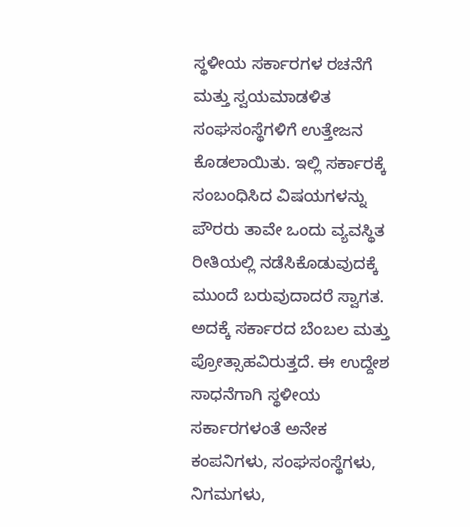ಸ್ಥಳೀಯ ಸರ್ಕಾರಗಳ ರಚನೆಗೆ ಮತ್ತು ಸ್ವಯಮಾಡಳಿತ ಸಂಘಸಂಸ್ಥೆಗಳಿಗೆ ಉತ್ತೇಜನ ಕೊಡಲಾಯಿತು. ಇಲ್ಲಿ ಸರ್ಕಾರಕ್ಕೆ ಸಂಬಂಧಿಸಿದ ವಿಷಯಗಳನ್ನು ಪೌರರು ತಾವೇ ಒಂದು ವ್ಯವಸ್ಥಿತ ರೀತಿಯಲ್ಲಿ ನಡೆಸಿಕೊಡುವುದಕ್ಕೆ ಮುಂದೆ ಬರುವುದಾದರೆ ಸ್ವಾಗತ. ಅದಕ್ಕೆ ಸರ್ಕಾರದ ಬೆಂಬಲ ಮತ್ತು ಪ್ರೋತ್ಸಾಹವಿರುತ್ತದೆ. ಈ ಉದ್ದೇಶ ಸಾಧನೆಗಾಗಿ ಸ್ಥಳೀಯ ಸರ್ಕಾರಗಳಂತೆ ಅನೇಕ ಕಂಪನಿಗಳು, ಸಂಘಸಂಸ್ಥೆಗಳು, ನಿಗಮಗಳು,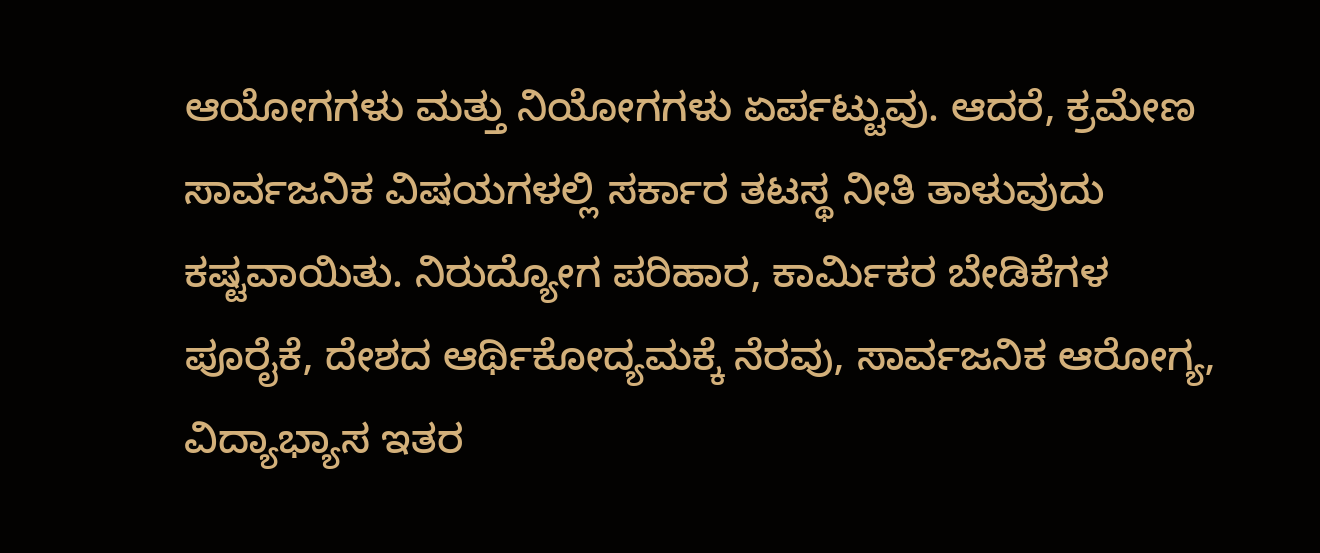ಆಯೋಗಗಳು ಮತ್ತು ನಿಯೋಗಗಳು ಏರ್ಪಟ್ಟುವು. ಆದರೆ, ಕ್ರಮೇಣ ಸಾರ್ವಜನಿಕ ವಿಷಯಗಳಲ್ಲಿ ಸರ್ಕಾರ ತಟಸ್ಥ ನೀತಿ ತಾಳುವುದು ಕಷ್ಟವಾಯಿತು. ನಿರುದ್ಯೋಗ ಪರಿಹಾರ, ಕಾರ್ಮಿಕರ ಬೇಡಿಕೆಗಳ ಪೂರೈಕೆ, ದೇಶದ ಆರ್ಥಿಕೋದ್ಯಮಕ್ಕೆ ನೆರವು, ಸಾರ್ವಜನಿಕ ಆರೋಗ್ಯ, ವಿದ್ಯಾಭ್ಯಾಸ ಇತರ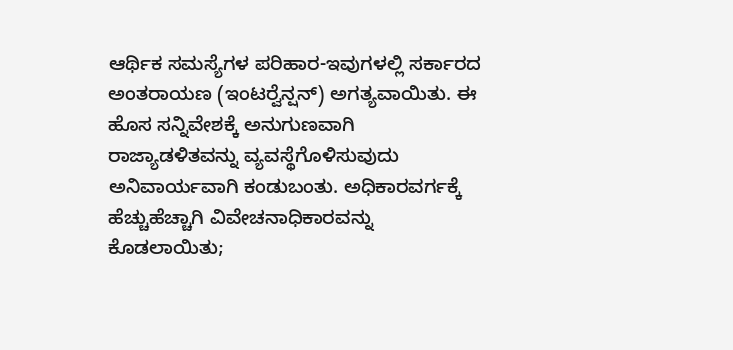ಆರ್ಥಿಕ ಸಮಸ್ಯೆಗಳ ಪರಿಹಾರ-ಇವುಗಳಲ್ಲಿ ಸರ್ಕಾರದ ಅಂತರಾಯಣ (ಇಂಟರ್‍ವೆನ್ಷನ್) ಅಗತ್ಯವಾಯಿತು. ಈ ಹೊಸ ಸನ್ನಿವೇಶಕ್ಕೆ ಅನುಗುಣವಾಗಿ ರಾಜ್ಯಾಡಳಿತವನ್ನು ವ್ಯವಸ್ಥೆಗೊಳಿಸುವುದು ಅನಿವಾರ್ಯವಾಗಿ ಕಂಡುಬಂತು. ಅಧಿಕಾರವರ್ಗಕ್ಕೆ ಹೆಚ್ಚುಹೆಚ್ಚಾಗಿ ವಿವೇಚನಾಧಿಕಾರವನ್ನು ಕೊಡಲಾಯಿತು;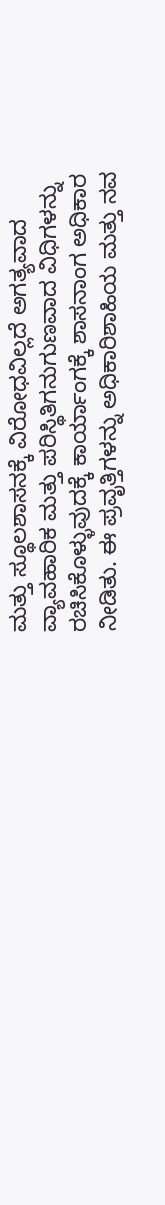ಮತ್ತು ಸ್ಥೂಲಶಾಸನಕ್ಕೆ ವಿರೋಧವಿಲ್ಲದೆ ಅಗತ್ಯವಾದ ವ್ಯಾವಹಾರಿಕ ಮತ್ತು ಪರಿಸ್ಥಿತಿಗನುಗುಣವಾದ ವಿಧಿಗಳನ್ನು ರಚಿಸಿಕೊಳ್ಳುವುದಕ್ಕೆ ಕಾರ್ಯಾಂಗಕ್ಕೆ ಶಾಸನಾಂಗ ಅಧಿಕಾರ ನೀಡಿತು. ಈ ಪ್ರವೃತ್ತಿಗಳನ್ನು ಅಧಿಕಾರಿಶಾಹಿಯ ಮತ್ತು ನವ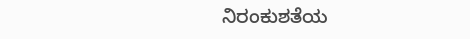ನಿರಂಕುಶತೆಯ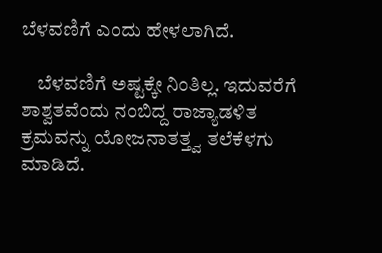ಬೆಳವಣಿಗೆ ಎಂದು ಹೇಳಲಾಗಿದೆ.

    ಬೆಳವಣಿಗೆ ಅಷ್ಟಕ್ಕೇ ನಿಂತಿಲ್ಲ. ಇದುವರೆಗೆ ಶಾಶ್ವತವೆಂದು ನಂಬಿದ್ದ ರಾಜ್ಯಾಡಳಿತ ಕ್ರಮವನ್ನು ಯೋಜನಾತತ್ತ್ವ ತಲೆಕೆಳಗು ಮಾಡಿದೆ.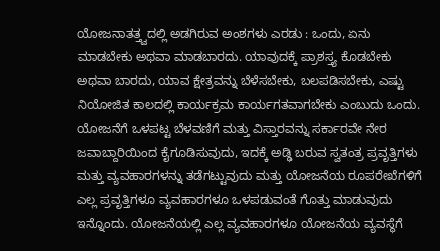ಯೋಜನಾತತ್ತ್ವದಲ್ಲಿ ಅಡಗಿರುವ ಅಂಶಗಳು ಎರಡು : ಒಂದು, ಏನು ಮಾಡಬೇಕು ಅಥವಾ ಮಾಡಬಾರದು. ಯಾವುದಕ್ಕೆ ಪ್ರಾಶಸ್ತ್ಯ ಕೊಡಬೇಕು ಅಥವಾ ಬಾರದು, ಯಾವ ಕ್ಷೇತ್ರವನ್ನು ಬೆಳೆಸಬೇಕು, ಬಲಪಡಿಸಬೇಕು, ಎಷ್ಟು ನಿಯೋಜಿತ ಕಾಲದಲ್ಲಿ ಕಾರ್ಯಕ್ರಮ ಕಾರ್ಯಗತವಾಗಬೇಕು ಎಂಬುದು ಒಂದು. ಯೋಜನೆಗೆ ಒಳಪಟ್ಟ ಬೆಳವಣಿಗೆ ಮತ್ತು ವಿಸ್ತಾರವನ್ನು ಸರ್ಕಾರವೇ ನೇರ ಜವಾಬ್ದಾರಿಯಿಂದ ಕೈಗೂಡಿಸುವುದು, ಇದಕ್ಕೆ ಅಡ್ಢಿ ಬರುವ ಸ್ವತಂತ್ರ ಪ್ರವೃತ್ತಿಗಳು ಮತ್ತು ವ್ಯವಹಾರಗಳನ್ನು ತಡೆಗಟ್ಟುವುದು ಮತ್ತು ಯೋಜನೆಯ ರೂಪರೇಖೆಗಳಿಗೆ ಎಲ್ಲ ಪ್ರವೃತ್ತಿಗಳೂ ವ್ಯವಹಾರಗಳೂ ಒಳಪಡುವಂತೆ ಗೊತ್ತು ಮಾಡುವುದು ಇನ್ನೊಂದು. ಯೋಜನೆಯಲ್ಲಿ ಎಲ್ಲ ವ್ಯವಹಾರಗಳೂ ಯೋಜನೆಯ ವ್ಯವಸ್ಥೆಗೆ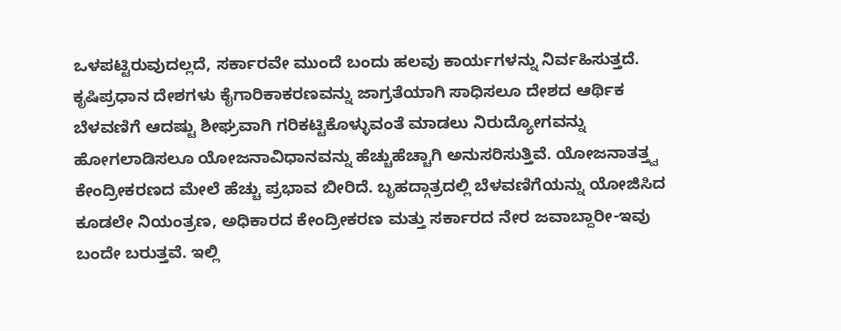ಒಳಪಟ್ಟಿರುವುದಲ್ಲದೆ, ಸರ್ಕಾರವೇ ಮುಂದೆ ಬಂದು ಹಲವು ಕಾರ್ಯಗಳನ್ನು ನಿರ್ವಹಿಸುತ್ತದೆ. ಕೃಷಿಪ್ರಧಾನ ದೇಶಗಳು ಕೈಗಾರಿಕಾಕರಣವನ್ನು ಜಾಗ್ರತೆಯಾಗಿ ಸಾಧಿಸಲೂ ದೇಶದ ಆರ್ಥಿಕ ಬೆಳವಣಿಗೆ ಆದಷ್ಟು ಶೀಘ್ರವಾಗಿ ಗರಿಕಟ್ಟಿಕೊಳ್ಳುವಂತೆ ಮಾಡಲು ನಿರುದ್ಯೋಗವನ್ನು ಹೋಗಲಾಡಿಸಲೂ ಯೋಜನಾವಿಧಾನವನ್ನು ಹೆಚ್ಚುಹೆಚ್ಚಾಗಿ ಅನುಸರಿಸುತ್ತಿವೆ. ಯೋಜನಾತತ್ತ್ವ ಕೇಂದ್ರೀಕರಣದ ಮೇಲೆ ಹೆಚ್ಚು ಪ್ರಭಾವ ಬೀರಿದೆ. ಬೃಹದ್ಗಾತ್ರದಲ್ಲಿ ಬೆಳವಣಿಗೆಯನ್ನು ಯೋಜಿಸಿದ ಕೂಡಲೇ ನಿಯಂತ್ರಣ, ಅಧಿಕಾರದ ಕೇಂದ್ರೀಕರಣ ಮತ್ತು ಸರ್ಕಾರದ ನೇರ ಜವಾಬ್ದಾರೀ-ಇವು ಬಂದೇ ಬರುತ್ತವೆ. ಇಲ್ಲಿ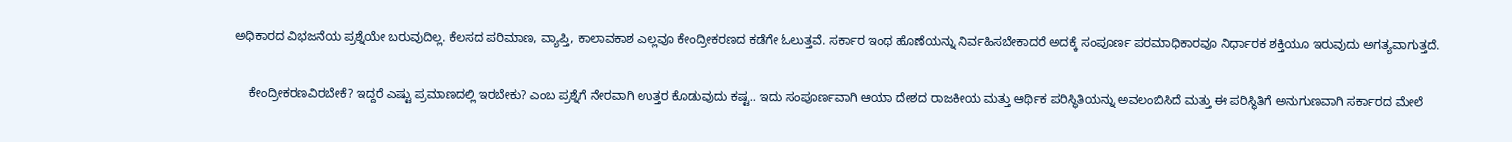ಅಧಿಕಾರದ ವಿಭಜನೆಯ ಪ್ರಶ್ನೆಯೇ ಬರುವುದಿಲ್ಲ. ಕೆಲಸದ ಪರಿಮಾಣ, ವ್ಯಾಪ್ತಿ, ಕಾಲಾವಕಾಶ ಎಲ್ಲವೂ ಕೇಂದ್ರೀಕರಣದ ಕಡೆಗೇ ಓಲುತ್ತವೆ. ಸರ್ಕಾರ ಇಂಥ ಹೊಣೆಯನ್ನು ನಿರ್ವಹಿಸಬೇಕಾದರೆ ಅದಕ್ಕೆ ಸಂಪೂರ್ಣ ಪರಮಾಧಿಕಾರವೂ ನಿರ್ಧಾರಕ ಶಕ್ತಿಯೂ ಇರುವುದು ಅಗತ್ಯವಾಗುತ್ತದೆ.

    ಕೇಂದ್ರೀಕರಣವಿರಬೇಕೆ? ಇದ್ದರೆ ಎಷ್ಟು ಪ್ರಮಾಣದಲ್ಲಿ ಇರಬೇಕು? ಎಂಬ ಪ್ರಶ್ನೆಗೆ ನೇರವಾಗಿ ಉತ್ತರ ಕೊಡುವುದು ಕಷ್ಟ.. ಇದು ಸಂಪೂರ್ಣವಾಗಿ ಆಯಾ ದೇಶದ ರಾಜಕೀಯ ಮತ್ತು ಆರ್ಥಿಕ ಪರಿಸ್ಥಿತಿಯನ್ನು ಅವಲಂಬಿಸಿದೆ ಮತ್ತು ಈ ಪರಿಸ್ಥಿತಿಗೆ ಅನುಗುಣವಾಗಿ ಸರ್ಕಾರದ ಮೇಲೆ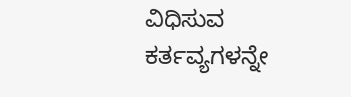ವಿಧಿಸುವ ಕರ್ತವ್ಯಗಳನ್ನೇ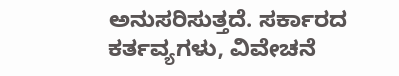ಅನುಸರಿಸುತ್ತದೆ. ಸರ್ಕಾರದ ಕರ್ತವ್ಯಗಳು, ವಿವೇಚನೆ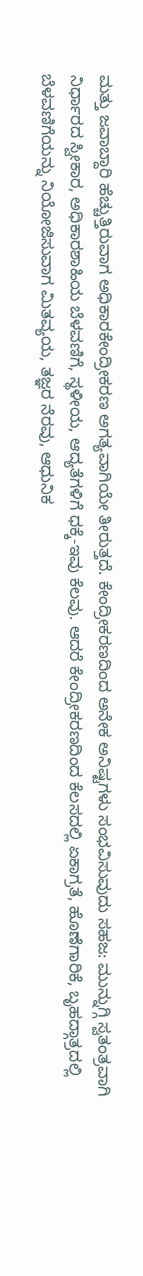ಮತ್ತು ಜವಾಬ್ದಾರಿ ಹೆಚ್ಚುತ್ತಿರುವಾಗ ಅಧಿಕಾರಕೇಂದ್ರೀಕರಣ ಅಗತ್ಯವಾಗಿಯೇ ತೀರುತ್ತದೆ. ಕೇಂದ್ರೀಕರಣದಿಂದ ಅನೇಕ ಅನಿಷ್ಟಗಳು ಸಂಭವಿಸುವುದು ಸಹಜ: ಮುನ್ನುಗ್ಗಿ ಸ್ವತಂತ್ರವಾಗಿ ನಿರ್ಧಾರದ ಸ್ವೀಕಾರ, ಅಧಿಕಾರಶಾಹಿಯ ಬೆಳವಣಿಗೆ, ಸ್ಥಳೀಯ, ಆದ್ಯತೆಗಳಿಗೆ ಧಕ್ಕೆ-ಇವು ಕೆಲವು. ಆದರೆ ಕೇಂದ್ರೀಕರಣದಿಂದ ಕೆಲಸದಲ್ಲಿ ಏಕಾಗ್ರತೆ, ಹೊಣೆಗಾರಿಕೆ, ಬೃಹದ್ಗಾತ್ರದಲ್ಲಿ ಬೆಳವಣಿಗೆಯನ್ನು ನಿಯೋಜಿಸುವಾಗ ಮಿತವ್ಯಯ, ತಜ್ಞರ ನೆರವು, ಆಧುನಿಕ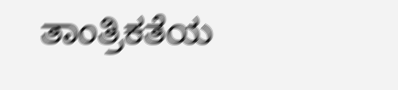ತಾಂತ್ರಿಕತೆಯ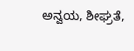ಅನ್ವಯ, ಶೀಘ್ರತೆ,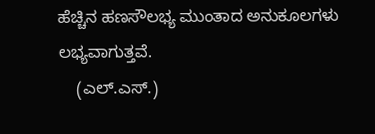ಹೆಚ್ಚಿನ ಹಣಸೌಲಭ್ಯ ಮುಂತಾದ ಅನುಕೂಲಗಳು ಲಭ್ಯವಾಗುತ್ತವೆ.
    (ಎಲ್.ಎಸ್.)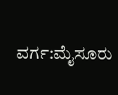ವರ್ಗ:ಮೈಸೂರು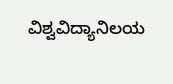ವಿಶ್ವವಿದ್ಯಾನಿಲಯ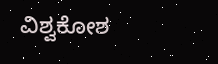ವಿಶ್ವಕೋಶ